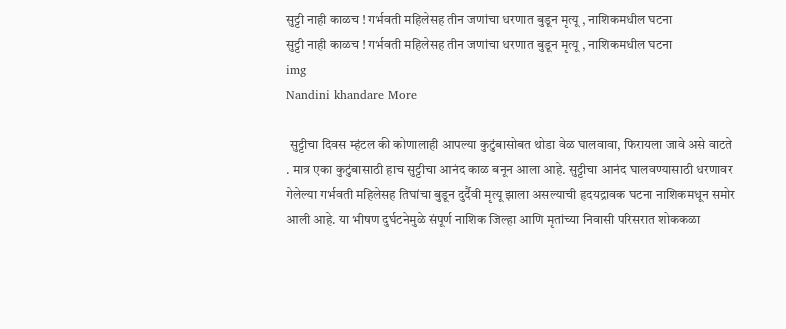सुट्टी नाही काळच ! गर्भवती महिलेसह तीन जणांचा धरणात बुडून मृत्यू , नाशिकमधील घटना
सुट्टी नाही काळच ! गर्भवती महिलेसह तीन जणांचा धरणात बुडून मृत्यू , नाशिकमधील घटना
img
Nandini khandare More

 सुट्टीचा दिवस म्हंटल की कोणालाही आपल्या कुटुंबासोबत थोडा वेळ घालवावा, फिरायला जावे असे वाटते . मात्र एका कुटुंबासाठी हाच सुट्टीचा आनंद काळ बनून आला आहे. सुट्टीचा आनंद घालवण्यासाठी धरणावर गेलेल्या गर्भवती महिलेसह तिघांचा बुडून दुर्दैवी मृत्यू झाला असल्याची हृदयद्रावक घटना नाशिकमधून समोर आली आहे. या भीषण दुर्घटनेमुळे संपूर्ण नाशिक जिल्हा आणि मृतांच्या निवासी परिसरात शोककळा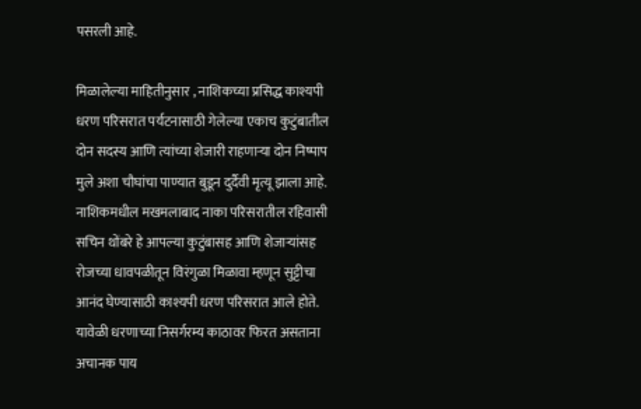पसरली आहे.

मिळालेल्या माहितीनुसार , नाशिकच्या प्रसिद्ध काश्यपी धरण परिसरात पर्यटनासाठी गेलेल्या एकाच कुटुंबातील दोन सदस्य आणि त्यांच्या शेजारी राहणाऱ्या दोन निष्पाप मुले अशा चौघांचा पाण्यात बुडून दुर्दैवी मृत्यू झाला आहे. नाशिकमधील मखमलाबाद नाका परिसरातील रहिवासी सचिन थोंबरे हे आपल्या कुटुंबासह आणि शेजाऱ्यांसह रोजच्या धावपळीतून विरंगुळा मिळावा म्हणून सुट्टीचा आनंद घेण्यासाठी काश्यपी धरण परिसरात आले होते. यावेळी धरणाच्या निसर्गरम्य काठावर फिरत असताना अचानक पाय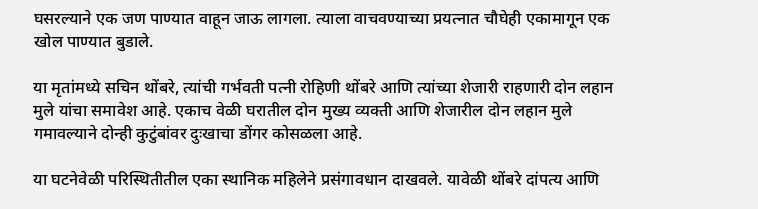घसरल्याने एक जण पाण्यात वाहून जाऊ लागला. त्याला वाचवण्याच्या प्रयत्नात चौघेही एकामागून एक खोल पाण्यात बुडाले.

या मृतांमध्ये सचिन थोंबरे, त्यांची गर्भवती पत्नी रोहिणी थोंबरे आणि त्यांच्या शेजारी राहणारी दोन लहान मुले यांचा समावेश आहे. एकाच वेळी घरातील दोन मुख्य व्यक्ती आणि शेजारील दोन लहान मुले गमावल्याने दोन्ही कुटुंबांवर दुःखाचा डोंगर कोसळला आहे.

या घटनेवेळी परिस्थितीतील एका स्थानिक महिलेने प्रसंगावधान दाखवले. यावेळी थोंबरे दांपत्य आणि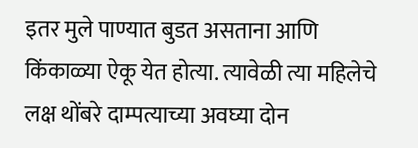इतर मुले पाण्यात बुडत असताना आणि किंकाळ्या ऐकू येत होत्या. त्यावेळी त्या महिलेचे लक्ष थोंबरे दाम्पत्याच्या अवघ्या दोन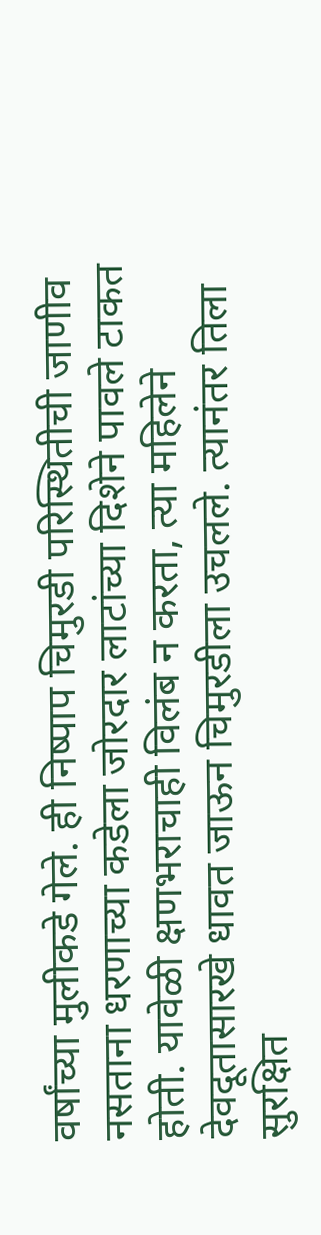वर्षांच्या मुलीकडे गेले. ही निष्पाप चिमुरडी परिस्थितीची जाणीव नसताना धरणाच्या कडेला जोरदार लाटांच्या दिशेने पावले टाकत होती. यावेळी क्षणभराचाही विलंब न करता, त्या महिलेने देवदूतासारखे धावत जाऊन चिमुरडीला उचलले. त्यानंतर तिला सुरक्षित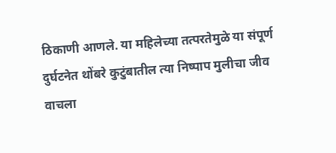ठिकाणी आणले. या महिलेच्या तत्परतेमुळे या संपूर्ण दुर्घटनेत थोंबरे कुटुंबातील त्या निष्पाप मुलीचा जीव वाचला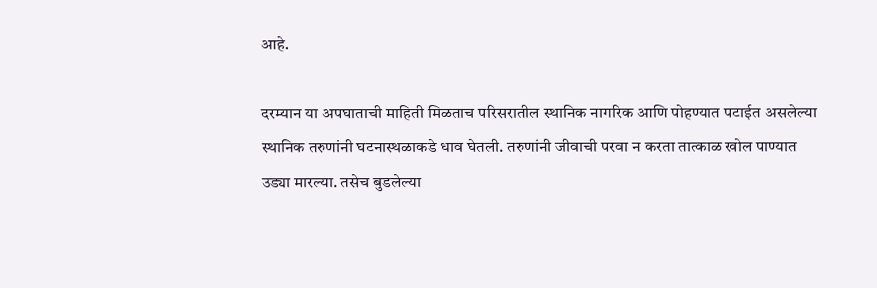आहे.

दरम्यान या अपघाताची माहिती मिळताच परिसरातील स्थानिक नागरिक आणि पोहण्यात पटाईत असलेल्या स्थानिक तरुणांनी घटनास्थळाकडे धाव घेतली. तरुणांनी जीवाची परवा न करता तात्काळ खोल पाण्यात उड्या मारल्या. तसेच बुडलेल्या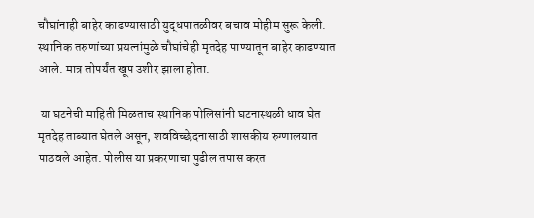चौघांनाही बाहेर काढण्यासाठी युद्धपातळीवर बचाव मोहीम सुरू केली. स्थानिक तरुणांच्या प्रयत्नांमुळे चौघांचेही मृतदेह पाण्यातून बाहेर काढण्यात आले. मात्र तोपर्यंत खूप उशीर झाला होता.

 या घटनेची माहिती मिळताच स्थानिक पोलिसांनी घटनास्थळी धाव घेत मृतदेह ताब्यात घेतले असून, शवविच्छेदनासाठी शासकीय रुग्णालयात पाठवले आहेत. पोलीस या प्रकरणाचा पुढील तपास करत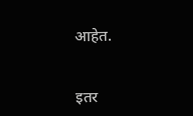आहेत.


इतर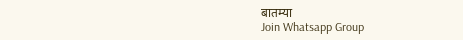बातम्या
Join Whatsapp Group